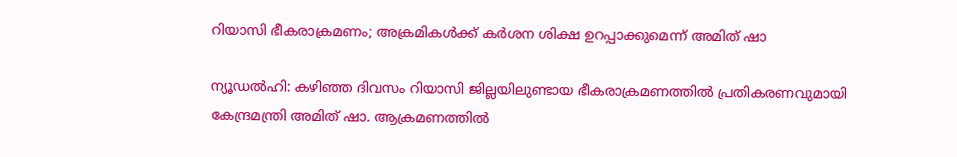റിയാസി ഭീകരാക്രമണം; അക്രമികൾക്ക് കർശന ശിക്ഷ ഉറപ്പാക്കുമെന്ന് അമിത് ഷാ

ന്യൂഡൽഹി: കഴിഞ്ഞ ദിവസം റിയാസി ജില്ലയിലുണ്ടായ ഭീകരാക്രമണത്തിൽ പ്രതികരണവുമായി കേന്ദ്രമന്ത്രി അമിത് ഷാ. ആക്രമണത്തിൽ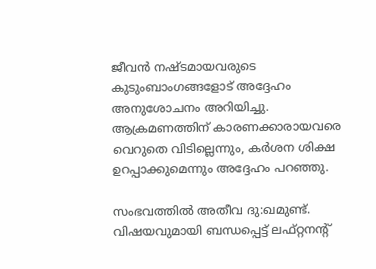ജീവൻ നഷ്ടമായവരുടെ കുടുംബാംഗങ്ങളോട് അദ്ദേഹം അനുശോചനം അറിയിച്ചു. ആക്രമണത്തിന് കാരണക്കാരായവരെ വെറുതെ വിടില്ലെന്നും, കർശന ശിക്ഷ ഉറപ്പാക്കുമെന്നും അദ്ദേഹം പറഞ്ഞു.

സംഭവത്തിൽ അതീവ ദു:ഖമുണ്ട്. വിഷയവുമായി ബന്ധപ്പെട്ട് ലഫ്റ്റനന്റ്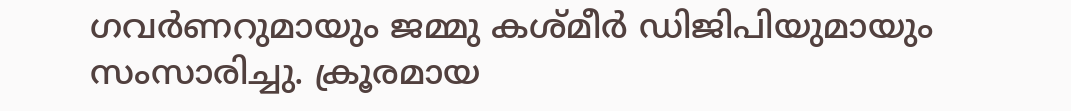ഗവർണറുമായും ജമ്മു കശ്മീർ ഡിജിപിയുമായും സംസാരിച്ചു. ക്രൂരമായ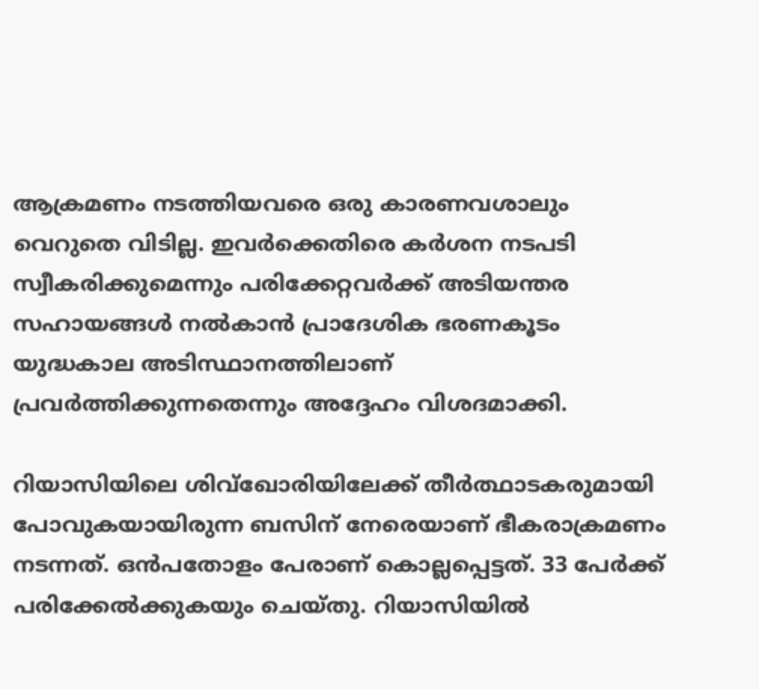ആക്രമണം നടത്തിയവരെ ഒരു കാരണവശാലും വെറുതെ വിടില്ല. ഇവർക്കെതിരെ കർശന നടപടി സ്വീകരിക്കുമെന്നും പരിക്കേറ്റവർക്ക് അടിയന്തര സഹായങ്ങൾ നൽകാൻ പ്രാദേശിക ഭരണകൂടം യുദ്ധകാല അടിസ്ഥാനത്തിലാണ് പ്രവർത്തിക്കുന്നതെന്നും അദ്ദേഹം വിശദമാക്കി.

റിയാസിയിലെ ശിവ്ഖോരിയിലേക്ക് തീർത്ഥാടകരുമായി പോവുകയായിരുന്ന ബസിന് നേരെയാണ് ഭീകരാക്രമണം നടന്നത്. ഒൻപതോളം പേരാണ് കൊല്ലപ്പെട്ടത്. 33 പേർക്ക് പരിക്കേൽക്കുകയും ചെയ്തു. റിയാസിയിൽ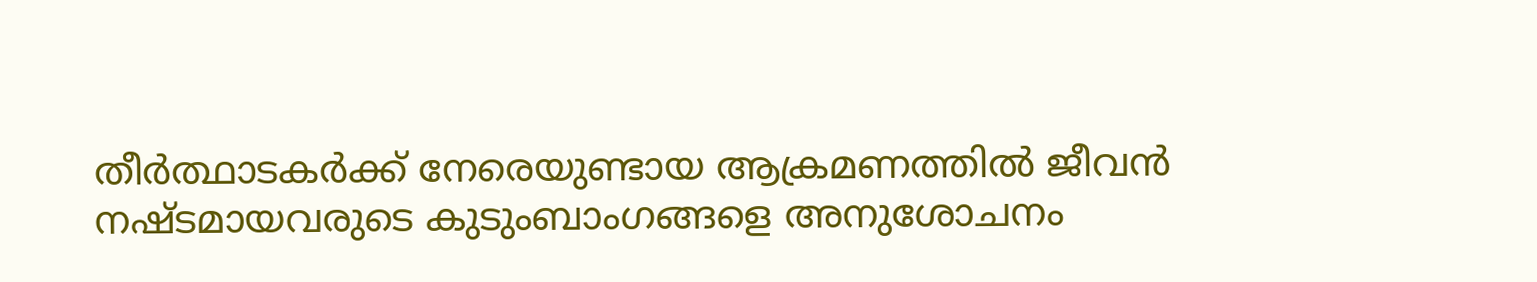തീർത്ഥാടകർക്ക് നേരെയുണ്ടായ ആക്രമണത്തിൽ ജീവൻ നഷ്ടമായവരുടെ കുടുംബാംഗങ്ങളെ അനുശോചനം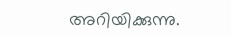അറിയിക്കുന്നു.